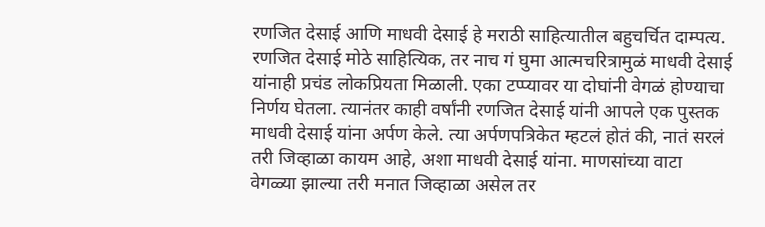रणजित देसाई आणि माधवी देसाई हे मराठी साहित्यातील बहुचर्चित दाम्पत्य. रणजित देसाई मोठे साहित्यिक, तर नाच गं घुमा आत्मचरित्रामुळं माधवी देसाई यांनाही प्रचंड लोकप्रियता मिळाली. एका टप्प्यावर या दोघांनी वेगळं होण्याचा निर्णय घेतला. त्यानंतर काही वर्षांनी रणजित देसाई यांनी आपले एक पुस्तक माधवी देसाई यांना अर्पण केले. त्या अर्पणपत्रिकेत म्हटलं होतं की, नातं सरलं तरी जिव्हाळा कायम आहे, अशा माधवी देसाई यांना. माणसांच्या वाटा वेगळ्या झाल्या तरी मनात जिव्हाळा असेल तर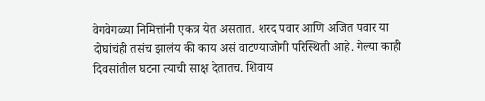वेगवेगळ्या निमित्तांनी एकत्र येत असतात. शरद पवार आणि अजित पवार या दोघांचंही तसंच झालंय की काय असं वाटण्याजोगी परिस्थिती आहे. गेल्या काही दिवसांतील घटना त्याची साक्ष देतातच. शिवाय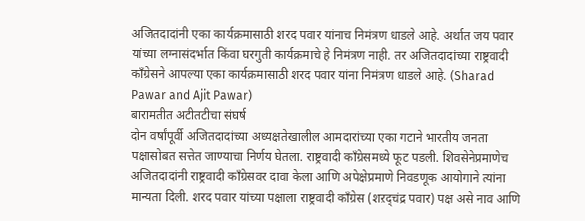अजितदादांनी एका कार्यक्रमासाठी शरद पवार यांनाच निमंत्रण धाडले आहे. अर्थात जय पवार यांच्या लग्नासंदर्भात किंवा घरगुती कार्यक्रमाचे हे निमंत्रण नाही. तर अजितदादांच्या राष्ट्रवादी काँग्रेसने आपल्या एका कार्यक्रमासाठी शरद पवार यांना निमंत्रण धाडले आहे. (Sharad Pawar and Ajit Pawar)
बारामतीत अटीतटीचा संघर्ष
दोन वर्षांपूर्वी अजितदादांच्या अध्यक्षतेखालील आमदारांच्या एका गटाने भारतीय जनता पक्षासोबत सत्तेत जाण्याचा निर्णय घेतला. राष्ट्रवादी काँग्रेसमध्ये फूट पडली. शिवसेनेप्रमाणेच अजितदादांनी राष्ट्रवादी काँग्रेसवर दावा केला आणि अपेक्षेप्रमाणे निवडणूक आयोगाने त्यांना मान्यता दिली. शरद पवार यांच्या पक्षाला राष्ट्रवादी काँग्रेस (शऱद्चंद्र पवार) पक्ष असे नाव आणि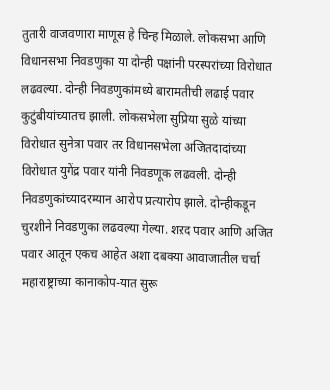तुतारी वाजवणारा माणूस हे चिन्ह मिळाले. लोकसभा आणि विधानसभा निवडणुका या दोन्ही पक्षांनी परस्परांच्या विरोधात लढवल्या. दोन्ही निवडणुकांमध्ये बारामतीची लढाई पवार कुटुंबीयांच्यातच झाली. लोकसभेला सुप्रिया सुळे यांच्या विरोधात सुनेत्रा पवार तर विधानसभेला अजितदादांच्या विरोधात युगेंद्र पवार यांनी निवडणूक लढवली. दोन्ही निवडणुकांच्यादरम्यान आरोप प्रत्यारोप झाले. दोन्हीकडून चुरशीने निवडणुका लढवल्या गेल्या. शऱद पवार आणि अजित पवार आतून एकच आहेत अशा दबक्या आवाजातील चर्चा महाराष्ट्राच्या कानाकोप-यात सुरू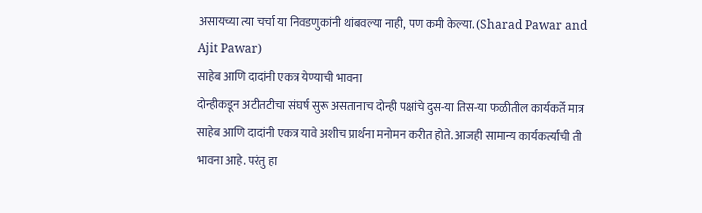असायच्या त्या चर्चा या निवडणुकांनी थांबवल्या नाही, पण कमी केल्या. (Sharad Pawar and Ajit Pawar)
साहेब आणि दादांनी एकत्र येण्याची भावना
दोन्हीकडून अटीतटीचा संघर्ष सुरू असतानाच दोन्ही पक्षांचे दुस-या तिस-या फळीतील कार्यकर्ते मात्र साहेब आणि दादांनी एकत्र यावे अशीच प्रार्थना मनोमन करीत होते. आजही सामान्य कार्यकर्त्यांची ती भावना आहे. परंतु हा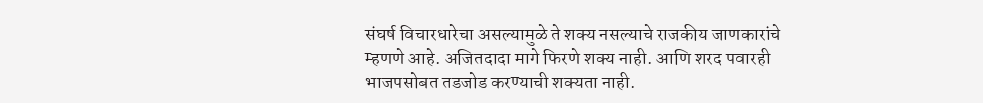संघर्ष विचारधारेचा असल्यामुळे ते शक्य नसल्याचे राजकीय जाणकारांचे म्हणणे आहे. अजितदादा मागे फिरणे शक्य नाही. आणि शरद पवारही भाजपसोबत तडजोड करण्याची शक्यता नाही.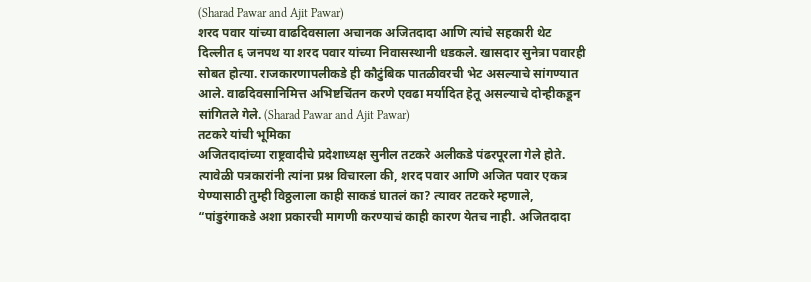(Sharad Pawar and Ajit Pawar)
शरद पवार यांच्या वाढदिवसाला अचानक अजितदादा आणि त्यांचे सहकारी थेट दिल्लीत ६ जनपथ या शरद पवार यांच्या निवासस्थानी धडकले. खासदार सुनेत्रा पवारही सोबत होत्या. राजकारणापलीकडे ही कौटुंबिक पातळीवरची भेट असल्याचे सांगण्यात आले. वाढदिवसानिमित्त अभिष्टचिंतन करणे एवढा मर्यादित हेतू असल्याचे दोन्हीकडून सांगितले गेले. (Sharad Pawar and Ajit Pawar)
तटकरे यांची भूमिका
अजितदादांच्या राष्ट्रवादीचे प्रदेशाध्यक्ष सुनील तटकरे अलीकडे पंढरपूरला गेले होते. त्यावेळी पत्रकारांनी त्यांना प्रश्न विचारला की, शरद पवार आणि अजित पवार एकत्र येण्यासाठी तुम्ही विठ्ठलाला काही साकडं घातलं का? त्यावर तटकरे म्हणाले, “पांडुरंगाकडे अशा प्रकारची मागणी करण्याचं काही कारण येतच नाही. अजितदादा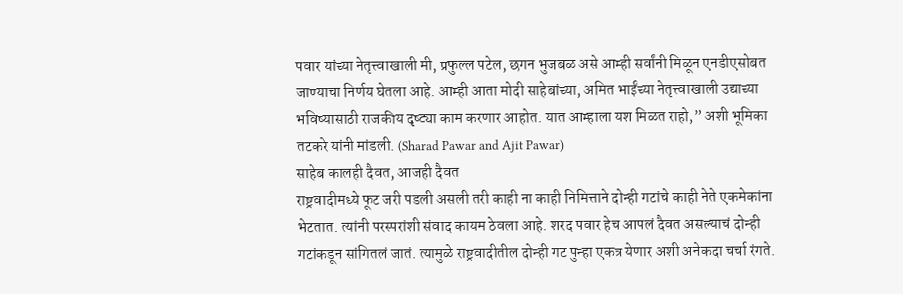पवार यांच्या नेतृत्त्वाखाली मी, प्रफुल्ल पटेल, छगन भुजबळ असे आम्ही सर्वांनी मिळून एनडीएसोबत जाण्याचा निर्णय घेतला आहे. आम्ही आता मोदी साहेबांच्या, अमित भाईंच्या नेतृत्त्वाखाली उद्याच्या भविष्यासाठी राजकीय दृष्ट्या काम करणार आहोत. यात आम्हाला यश मिळत राहो,” अशी भूमिका तटकरे यांनी मांडली. (Sharad Pawar and Ajit Pawar)
साहेब कालही दैवत, आजही दैवत
राष्ट्रवादीमध्ये फूट जरी पडली असली तरी काही ना काही निमित्ताने दोन्ही गटांचे काही नेते एकमेकांना भेटतात. त्यांनी परस्परांशी संवाद कायम ठेवला आहे. शरद पवार हेच आपलं दैवत असल्याचं दोन्ही गटांकडून सांगितलं जातं. त्यामुळे राष्ट्रवादीतील दोन्ही गट पुन्हा एकत्र येणार अशी अनेकदा चर्चा रंगते.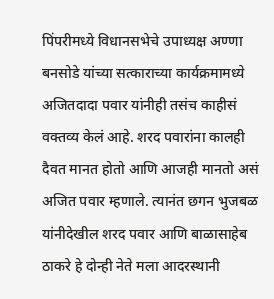पिंपरीमध्ये विधानसभेचे उपाध्यक्ष अण्णा बनसोडे यांच्या सत्काराच्या कार्यक्रमामध्ये अजितदादा पवार यांनीही तसंच काहीसं वक्तव्य केलं आहे. शरद पवारांना कालही दैवत मानत होतो आणि आजही मानतो असं अजित पवार म्हणाले. त्यानंत छगन भुजबळ यांनीदेखील शरद पवार आणि बाळासाहेब ठाकरे हे दोन्ही नेते मला आदरस्थानी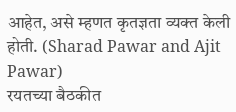आहेत, असे म्हणत कृतज्ञता व्यक्त केली होती. (Sharad Pawar and Ajit Pawar)
रयतच्या बैठकीत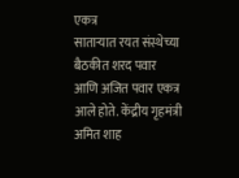एकत्र
साताऱ्यात रयत संस्थेच्या बैठकीत शरद पवार आणि अजित पवार एकत्र आले होते. केंद्रीय गृहमंत्री अमित शाह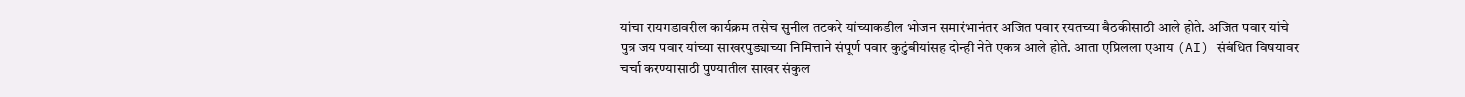यांचा रायगडावरील कार्यक्रम तसेच सुनील तटकरे यांच्याकडील भोजन समारंभानंतर अजित पवार रयतच्या बैठकीसाठी आले होते. अजित पवार यांचे पुत्र जय पवार यांच्या साखरपुड्याच्या निमित्ताने संपूर्ण पवार कुटुंबीयांसह दोन्ही नेते एकत्र आले होते. आता एप्रिलला एआय (AI) संबंधित विषयावर चर्चा करण्यासाठी पुण्यातील साखर संकुल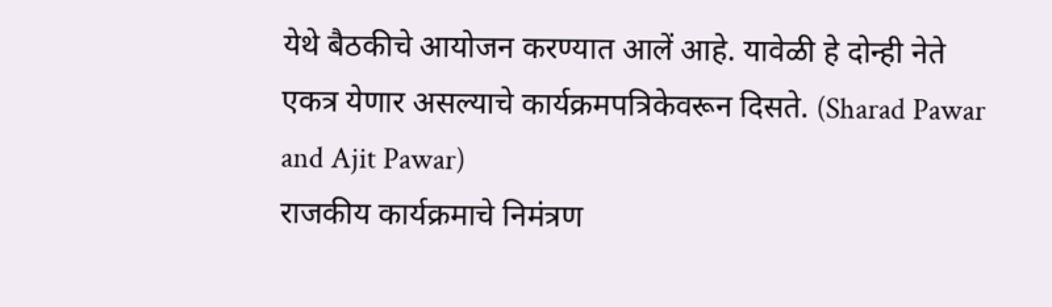येथे बैठकीचे आयोजन करण्यात आलें आहे. यावेळी हे दोन्ही नेते एकत्र येणार असल्याचे कार्यक्रमपत्रिकेवरून दिसते. (Sharad Pawar and Ajit Pawar)
राजकीय कार्यक्रमाचे निमंत्रण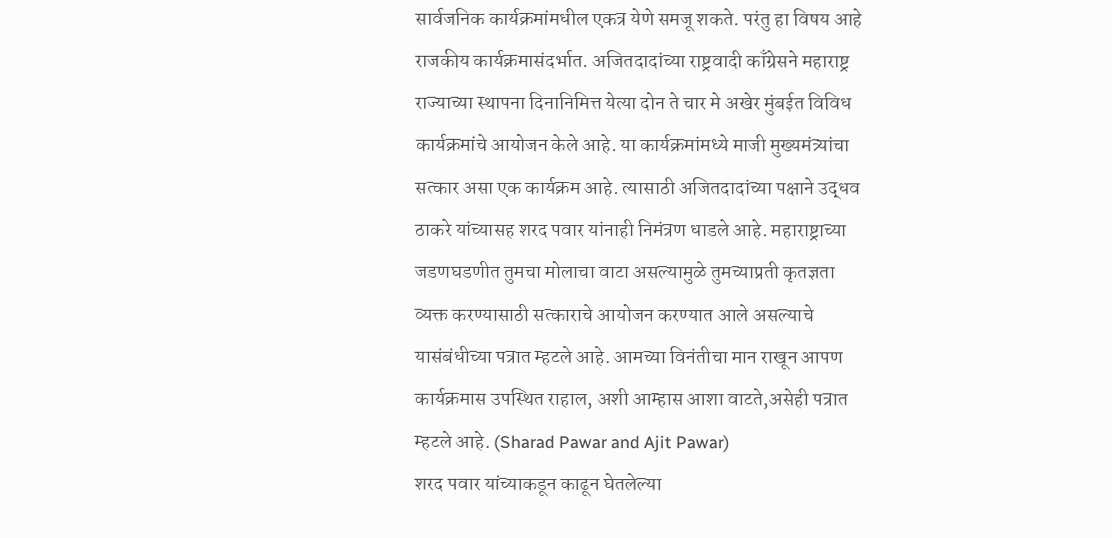सार्वजनिक कार्यक्रमांमधील एकत्र येणे समजू शकते. परंतु हा विषय आहे राजकीय कार्यक्रमासंदर्भात. अजितदादांच्या राष्ट्रवादी काँग्रेसने महाराष्ट्र राज्याच्या स्थापना दिनानिमित्त येत्या दोन ते चार मे अखेर मुंबईत विविध कार्यक्रमांचे आयोजन केले आहे. या कार्यक्रमांमध्ये माजी मुख्यमंत्र्यांचा सत्कार असा एक कार्यक्रम आहे. त्यासाठी अजितदादांच्या पक्षाने उद्धव ठाकरे यांच्यासह शरद पवार यांनाही निमंत्रण धाडले आहे. महाराष्ट्राच्या जडणघडणीत तुमचा मोलाचा वाटा असल्यामुळे तुमच्याप्रती कृतज्ञता व्यक्त करण्यासाठी सत्काराचे आयोजन करण्यात आले असल्याचे यासंबंधीच्या पत्रात म्हटले आहे. आमच्या विनंतीचा मान राखून आपण कार्यक्रमास उपस्थित राहाल, अशी आम्हास आशा वाटते,असेही पत्रात म्हटले आहे. (Sharad Pawar and Ajit Pawar)
शरद पवार यांच्याकडून काढून घेतलेल्या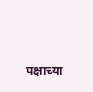पक्षाच्या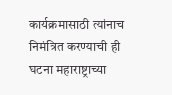कार्यक्रमासाठी त्यांनाच निमंत्रित करण्याची ही घटना महाराष्ट्राच्या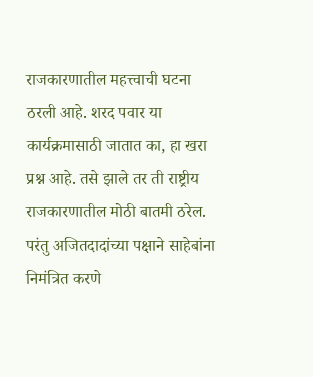राजकारणातील महत्त्वाची घटना ठरली आहे. शरद पवार या कार्यक्रमासाठी जातात का, हा खरा प्रश्न आहे. तसे झाले तर ती राष्ट्रीय राजकारणातील मोठी बातमी ठरेल. परंतु अजितदादांच्या पक्षाने साहेबांना निमंत्रित करणे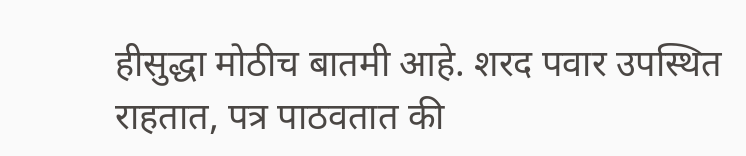हीसुद्धा मोठीच बातमी आहे. शरद पवार उपस्थित राहतात, पत्र पाठवतात की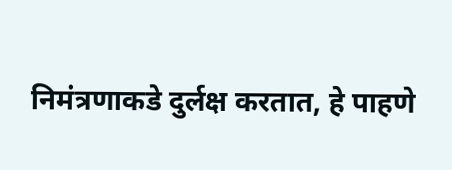निमंत्रणाकडे दुर्लक्ष करतात, हे पाहणे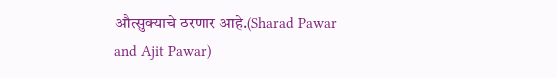औत्सुक्याचे ठरणार आहे.(Sharad Pawar and Ajit Pawar)